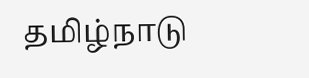தமிழ்நாடு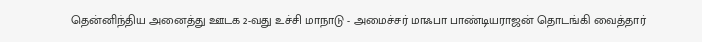தென்னிந்திய அனைத்து ஊடக 2-வது உச்சி மாநாடு - அமைச்சர் மாஃபா பாண்டியராஜன் தொடங்கி வைத்தார்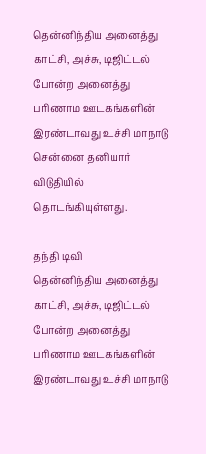தென்னிந்திய அனைத்து காட்சி, அச்சு, டிஜிட்டல் போன்ற அனைத்து பரிணாம ஊடகங்களின் இரண்டாவது உச்சி மாநாடு சென்னை தனியார் விடுதியில் தொடங்கியுள்ளது.

தந்தி டிவி
தென்னிந்திய அனைத்து காட்சி, அச்சு, டிஜிட்டல் போன்ற அனைத்து பரிணாம ஊடகங்களின் இரண்டாவது உச்சி மாநாடு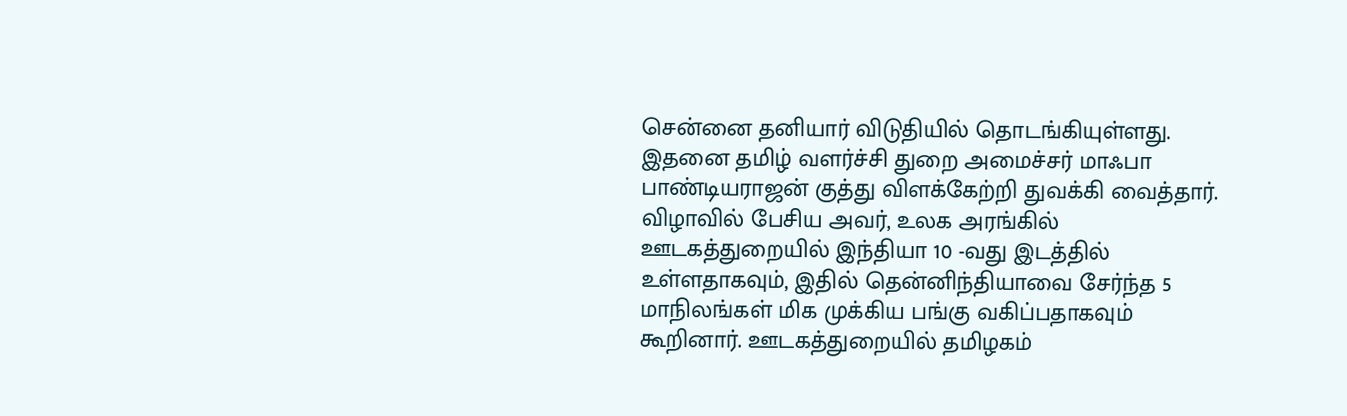சென்னை தனியார் விடுதியில் தொடங்கியுள்ளது. இதனை தமிழ் வளர்ச்சி துறை அமைச்சர் மாஃபா பாண்டியராஜன் குத்து விளக்கேற்றி துவக்கி வைத்தார். விழாவில் பேசிய அவர், உலக அரங்கில் ஊடகத்துறையில் இந்தியா 10 -வது இடத்தில் உள்ளதாகவும், இதில் தென்னிந்தியாவை சேர்ந்த 5 மாநிலங்கள் மிக முக்கிய பங்கு வகிப்பதாகவும் கூறினார். ஊடகத்துறையில் தமிழகம்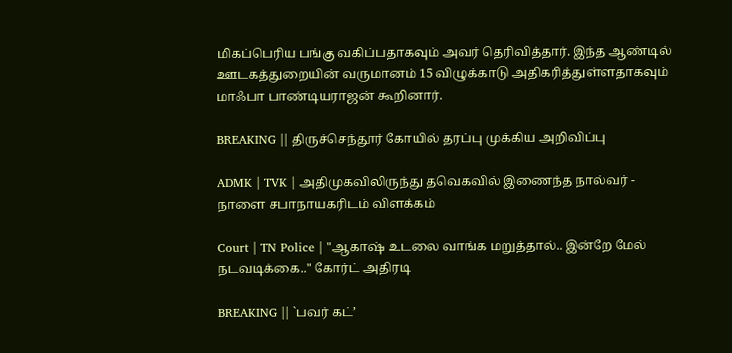மிகப்பெரிய பங்கு வகிப்பதாகவும் அவர் தெரிவித்தார். இந்த ஆண்டில் ஊடகத்துறையின் வருமானம் 15 விழுக்காடு அதிகரித்துள்ளதாகவும் மாஃபா பாண்டியராஜன் கூறினார்.

BREAKING || திருச்செந்தூர் கோயில் தரப்பு முக்கிய அறிவிப்பு

ADMK | TVK | அதிமுகவிலிருந்து தவெகவில் இணைந்த நால்வர் - நாளை சபாநாயகரிடம் விளக்கம்

Court | TN Police | "ஆகாஷ் உடலை வாங்க மறுத்தால்.. இன்றே மேல் நடவடிக்கை.." கோர்ட் அதிரடி

BREAKING || `பவர் கட்’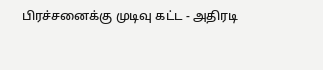பிரச்சனைக்கு முடிவு கட்ட - அதிரடி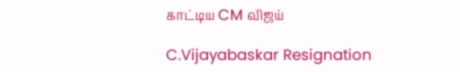காட்டிய CM விஜய்

C.Vijayabaskar Resignation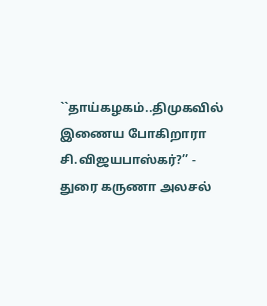``தாய்கழகம்..திமுகவில் இணைய போகிறாரா சி.விஜயபாஸ்கர்?’’ - துரை கருணா அலசல்